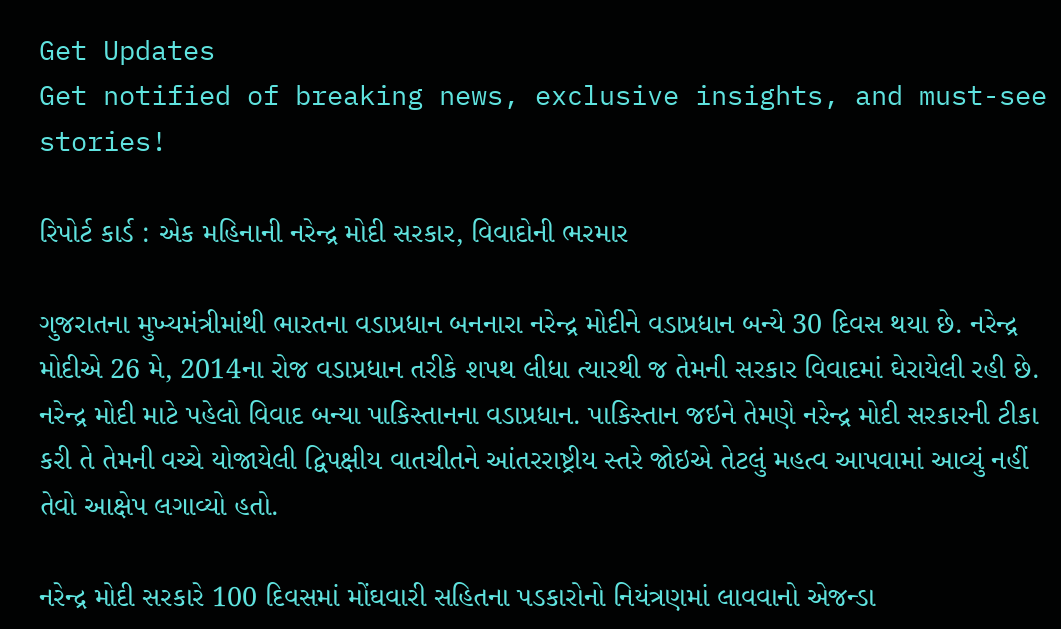Get Updates
Get notified of breaking news, exclusive insights, and must-see stories!

રિપોર્ટ કાર્ડ : એક મહિનાની નરેન્દ્ર મોદી સરકાર, વિવાદોની ભરમાર

ગુજરાતના મુખ્યમંત્રીમાંથી ભારતના વડાપ્રધાન બનનારા નરેન્દ્ર મોદીને વડાપ્રધાન બન્યે 30 દિવસ થયા છે. નરેન્દ્ર મોદીએ 26 મે, 2014ના રોજ વડાપ્રધાન તરીકે શપથ લીધા ત્યારથી જ તેમની સરકાર વિવાદમાં ઘેરાયેલી રહી છે. નરેન્દ્ર મોદી માટે પહેલો વિવાદ બન્યા પાકિસ્તાનના વડાપ્રધાન. પાકિસ્તાન જઇને તેમણે નરેન્દ્ર મોદી સરકારની ટીકા કરી તે તેમની વચ્ચે યોજાયેલી દ્વિપક્ષીય વાતચીતને આંતરરાષ્ટ્રીય સ્તરે જોઇએ તેટલું મહત્વ આપવામાં આવ્યું નહીં તેવો આક્ષેપ લગાવ્યો હતો.

નરેન્દ્ર મોદી સરકારે 100 દિવસમાં મોંઘવારી સહિતના પડકારોનો નિયંત્રણમાં લાવવાનો એજન્ડા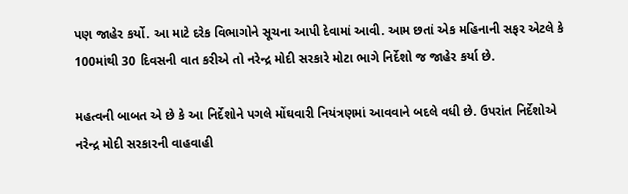પણ જાહેર કર્યો. આ માટે દરેક વિભાગોને સૂચના આપી દેવામાં આવી. આમ છતાં એક મહિનાની સફર એટલે કે 100માંથી 30 દિવસની વાત કરીએ તો નરેન્દ્ર મોદી સરકારે મોટા ભાગે નિર્દેશો જ જાહેર કર્યા છે.

મહત્વની બાબત એ છે કે આ નિર્દેશોને પગલે મોંઘવારી નિયંત્રણમાં આવવાને બદલે વધી છે. ઉપરાંત નિર્દેશોએ નરેન્દ્ર મોદી સરકારની વાહવાહી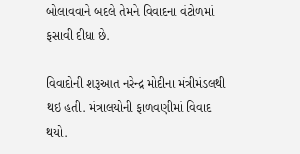બોલાવવાને બદલે તેમને વિવાદના વંટોળમાં ફસાવી દીધા છે.

વિવાદોની શરૂઆત નરેન્દ્ર મોદીના મંત્રીમંડલથી થઇ હતી. મંત્રાલયોની ફાળવણીમાં વિવાદ થયો.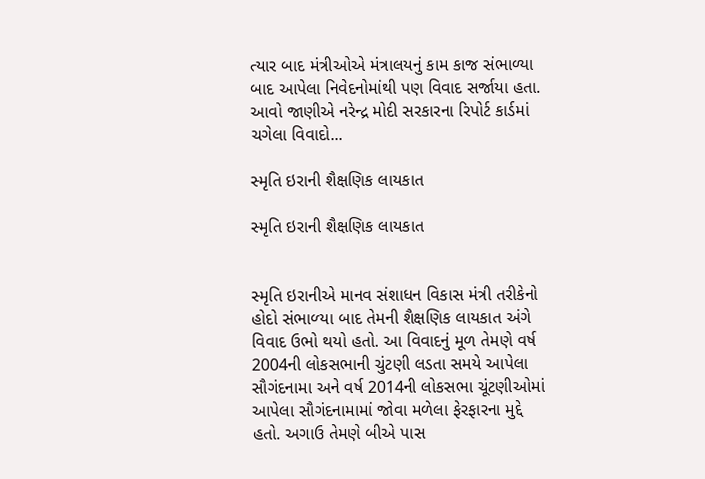ત્યાર બાદ મંત્રીઓએ મંત્રાલયનું કામ કાજ સંભાળ્યા બાદ આપેલા નિવેદનોમાંથી પણ વિવાદ સર્જાયા હતા. આવો જાણીએ નરેન્દ્ર મોદી સરકારના રિપોર્ટ કાર્ડમાં ચગેલા વિવાદો...

સ્‍મૃતિ ઇરાની શૈક્ષણિક લાયકાત

સ્‍મૃતિ ઇરાની શૈક્ષણિક લાયકાત


સ્મૃતિ ઇરાનીએ માનવ સંશાધન વિકાસ મંત્રી તરીકેનો હોદો સંભાળ્‍યા બાદ તેમની શૈક્ષણિક લાયકાત અંગે વિવાદ ઉભો થયો હતો. આ વિવાદનું મૂળ તેમણે વર્ષ 2004ની લોકસભાની ચુંટણી લડતા સમયે આપેલા સૌગંદનામા અને વર્ષ 2014ની લોકસભા ચૂંટણીઓમાં આપેલા સૌગંદનામામાં જોવા મળેલા ફેરફારના મુદ્દે હતો. અગાઉ તેમણે બીએ પાસ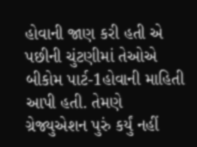હોવાની જાણ કરી હતી એ પછીની ચુંટણીમાં તેઓએ બીકોમ પાર્ટ-1હોવાની માહિતી આપી હતી. તેમણે ગ્રેજ્યુએશન પુરું કર્યું નહીં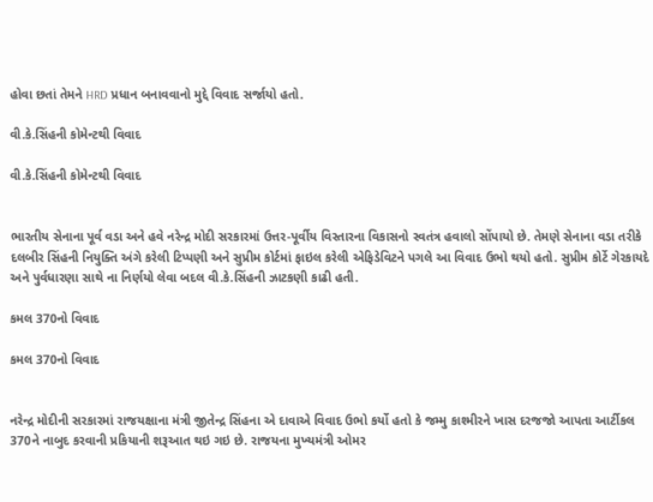હોવા છતાં તેમને HRD પ્રધાન બનાવવાનો મુદ્દે વિવાદ સર્જાયો હતો.

વી.કે.સિંહની કોમેન્‍ટથી વિવાદ

વી.કે.સિંહની કોમેન્‍ટથી વિવાદ


ભારતીય સેનાના પૂર્વ વડા અને હવે નરેન્દ્ર મોદી સરકારમાં ઉત્તર-પૂર્વીય વિસ્તારના વિકાસનો સ્વતંત્ર હવાલો સોંપાયો છે. તેમણે સેનાના વડા તરીકે દલબીર સિંહની નિયુક્તિ અંગે કરેલી ટિપ્પણી અને સુપ્રીમ કોર્ટમાં ફાઇલ કરેલી એફિડેવિટને પગલે આ વિવાદ ઉભો થયો હતો. સુપ્રીમ કોર્ટે ગેરકાયદે અને પુર્વધારણા સાથે ના નિર્ણયો લેવા બદલ વી.કે.સિંહની ઝાટકણી કાઢી હતી.

કમલ 370નો વિવાદ

કમલ 370નો વિવાદ


નરેન્દ્ર મોદીની સરકારમાં રાજયક્ષાના મંત્રી જીતેન્‍દ્ર સિંહના એ દાવાએ વિવાદ ઉભો કર્યો હતો કે જમ્‍મુ કાશ્‍મીરને ખાસ દરજજો આપતા આર્ટીકલ 370ને નાબુદ કરવાની પ્રકિયાની શરૂઆત થઇ ગઇ છે. રાજયના મુખ્‍યમંત્રી ઓમર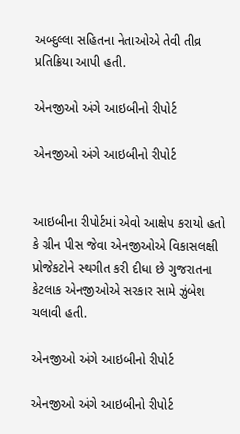અબ્‍દુલ્લા સહિતના નેતાઓએ તેવી તીવ્ર પ્રતિક્રિયા આપી હતી.

એનજીઓ અંગે આઇબીનો રીપોર્ટ

એનજીઓ અંગે આઇબીનો રીપોર્ટ


આઇબીના રીપોર્ટમાં એવો આક્ષેપ કરાયો હતો કે ગ્રીન પીસ જેવા એનજીઓએ વિકાસલક્ષી પ્રોજેકટોને સ્‍થગીત કરી દીધા છે ગુજરાતના કેટલાક એનજીઓએ સરકાર સામે ઝુંબેશ ચલાવી હતી.

એનજીઓ અંગે આઇબીનો રીપોર્ટ

એનજીઓ અંગે આઇબીનો રીપોર્ટ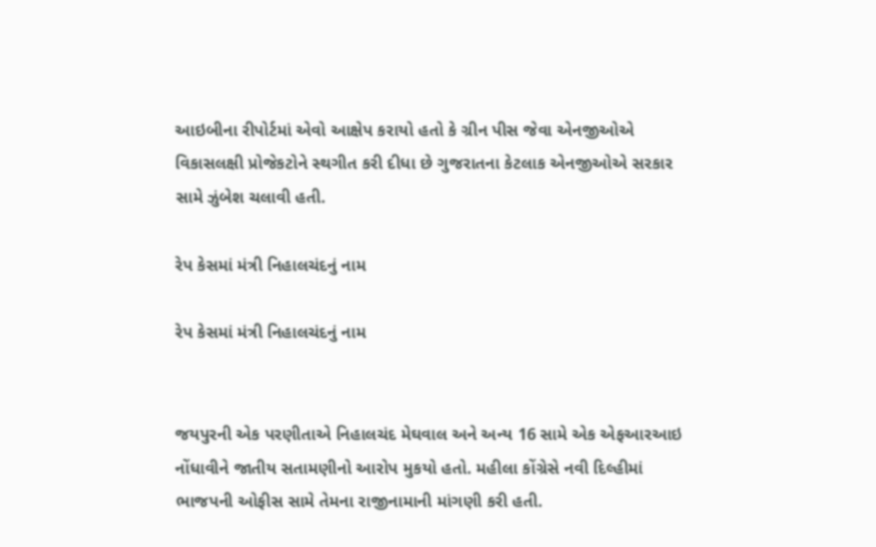આઇબીના રીપોર્ટમાં એવો આક્ષેપ કરાયો હતો કે ગ્રીન પીસ જેવા એનજીઓએ વિકાસલક્ષી પ્રોજેકટોને સ્‍થગીત કરી દીધા છે ગુજરાતના કેટલાક એનજીઓએ સરકાર સામે ઝુંબેશ ચલાવી હતી.

રેપ કેસમાં મંત્રી નિહાલચંદનું નામ

રેપ કેસમાં મંત્રી નિહાલચંદનું નામ


જયપુરની એક પરણીતાએ નિહાલચંદ મેઘવાલ અને અન્‍ય 16 સામે એક એફઆરઆઇ નોંધાવીને જાતીય સતામણીનો આરોપ મુકયો હતો. મહીલા કોંગ્રેસે નવી દિલ્‍હીમાં ભાજપની ઓફીસ સામે તેમના રાજીનામાની માંગણી કરી હતી.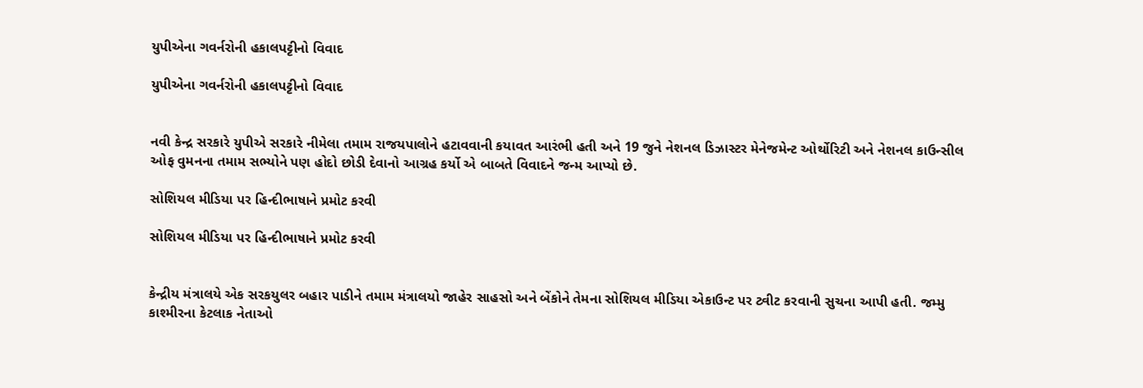યુપીએના ગવર્નરોની હકાલપટ્ટીનો વિવાદ

યુપીએના ગવર્નરોની હકાલપટ્ટીનો વિવાદ


નવી કેન્‍દ્ર સરકારે યુપીએ સરકારે નીમેલા તમામ રાજયપાલોને હટાવવાની કયાવત આરંભી હતી અને 19 જુને નેશનલ ડિઝાસ્‍ટર મેનેજમેન્‍ટ ઓર્થોરિટી અને નેશનલ કાઉન્‍સીલ ઓફ વુમનના તમામ સભ્‍યોને પણ હોદો છોડી દેવાનો આગ્રહ કર્યો એ બાબતે વિવાદને જન્મ આપ્યો છે.

સોશિયલ મીડિયા પર હિન્દીભાષાને પ્રમોટ કરવી

સોશિયલ મીડિયા પર હિન્દીભાષાને પ્રમોટ કરવી


કેન્‍દ્રીય મંત્રાલયે એક સરકયુલર બહાર પાડીને તમામ મંત્રાલયો જાહેર સાહસો અને બેંકોને તેમના સોશિયલ મીડિયા એકાઉન્‍ટ પર ટ્વીટ કરવાની સુચના આપી હતી. જમ્‍મુ કાશ્‍મીરના કેટલાક નેતાઓ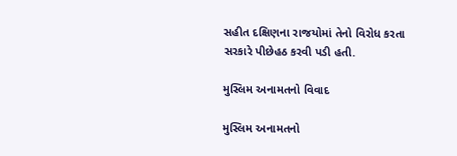સહીત દક્ષિણના રાજયોમાં તેનો વિરોધ કરતા સરકારે પીછેહઠ કરવી પડી હતી.

મુસ્‍લિમ અનામતનો વિવાદ

મુસ્‍લિમ અનામતનો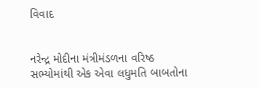વિવાદ


નરેન્દ્ર મોદીના મંત્રીમંડળના વરિષ્ઠ સભ્‍યોમાંથી એક એવા લધુમતિ બાબતોના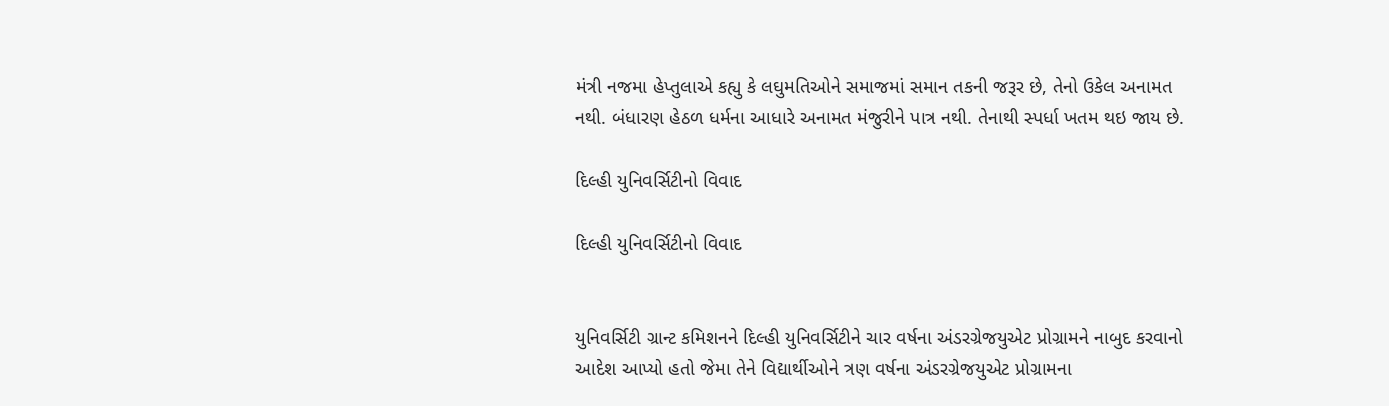મંત્રી નજમા હેપ્તુલાએ કહ્યુ કે લઘુમતિઓને સમાજમાં સમાન તકની જરૂર છે, તેનો ઉકેલ અનામત નથી. બંધારણ હેઠળ ધર્મના આધારે અનામત મંજુરીને પાત્ર નથી. તેનાથી સ્‍પર્ધા ખતમ થઇ જાય છે.

દિલ્‍હી યુનિવર્સિટીનો વિવાદ

દિલ્‍હી યુનિવર્સિટીનો વિવાદ


યુનિવર્સિટી ગ્રાન્‍ટ કમિશનને દિલ્‍હી યુનિવર્સિટીને ચાર વર્ષના અંડરગ્રેજયુએટ પ્રોગ્રામને નાબુદ કરવાનો આદેશ આપ્‍યો હતો જેમા તેને વિદ્યાર્થીઓને ત્રણ વર્ષના અંડરગ્રેજયુએટ પ્રોગ્રામના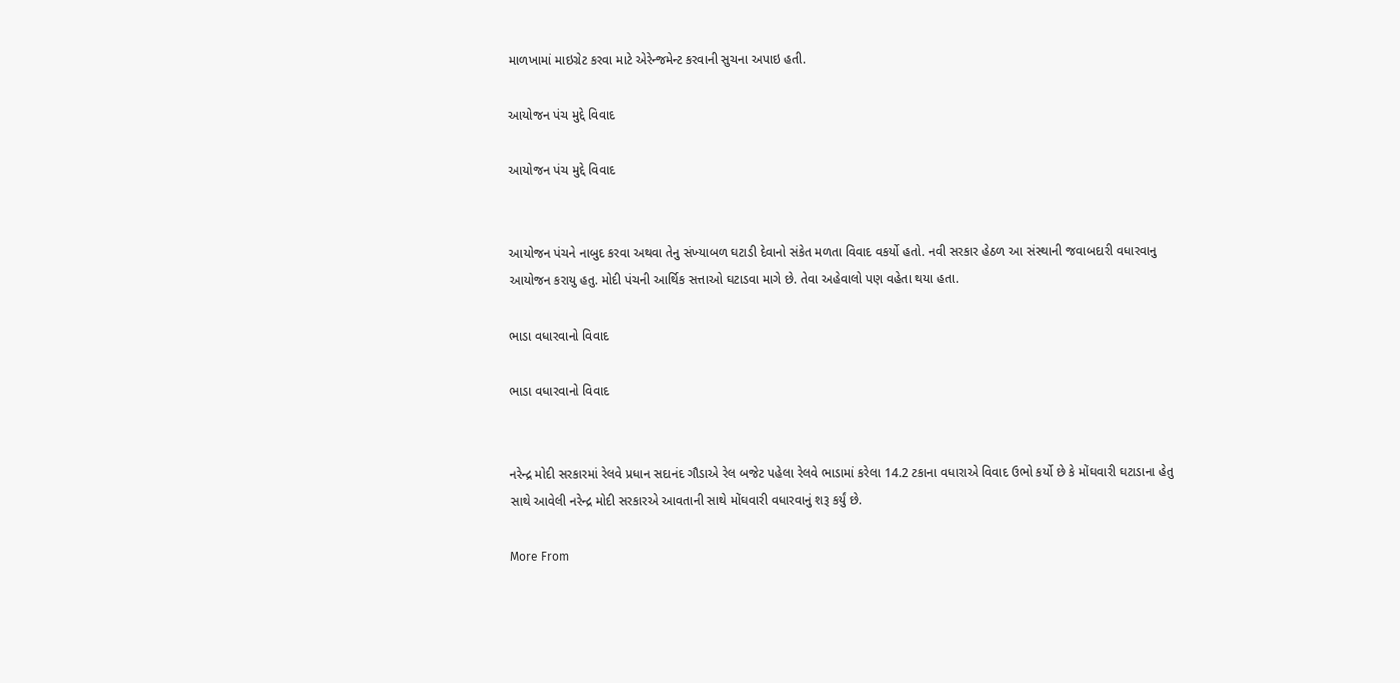માળખામાં માઇગ્રેટ કરવા માટે એરેન્‍જમેન્‍ટ કરવાની સુચના અપાઇ હતી.

આયોજન પંચ મુદ્દે વિવાદ

આયોજન પંચ મુદ્દે વિવાદ


આયોજન પંચને નાબુદ કરવા અથવા તેનુ સંખ્‍યાબળ ઘટાડી દેવાનો સંકેત મળતા વિવાદ વકર્યો હતો. નવી સરકાર હેઠળ આ સંસ્‍થાની જવાબદારી વધારવાનુ આયોજન કરાયુ હતુ. મોદી પંચની આર્થિક સત્તાઓ ઘટાડવા માગે છે. તેવા અહેવાલો પણ વહેતા થયા હતા.

ભાડા વધારવાનો વિવાદ

ભાડા વધારવાનો વિવાદ


નરેન્દ્ર મોદી સરકારમાં રેલવે પ્રધાન સદાનંદ ગૌડાએ રેલ બજેટ પહેલા રેલવે ભાડામાં કરેલા 14.2 ટકાના વધારાએ વિવાદ ઉભો કર્યો છે કે મોંઘવારી ઘટાડાના હેતુ સાથે આવેલી નરેન્દ્ર મોદી સરકારએ આવતાની સાથે મોંઘવારી વધારવાનું શરૂ કર્યું છે.

More From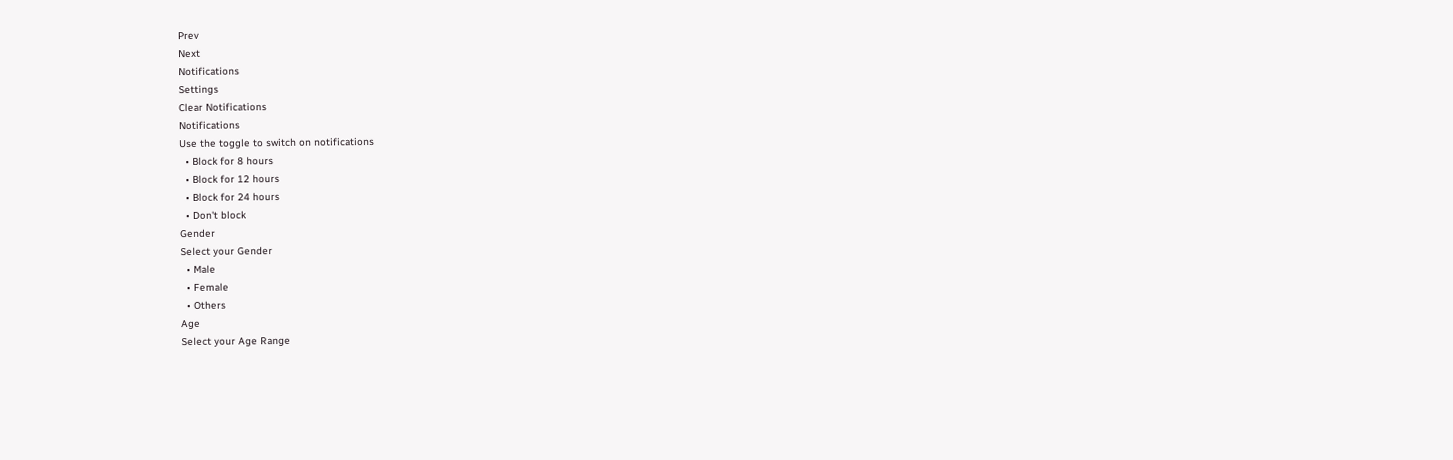Prev
Next
Notifications
Settings
Clear Notifications
Notifications
Use the toggle to switch on notifications
  • Block for 8 hours
  • Block for 12 hours
  • Block for 24 hours
  • Don't block
Gender
Select your Gender
  • Male
  • Female
  • Others
Age
Select your Age Range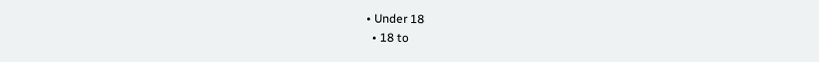• Under 18
  • 18 to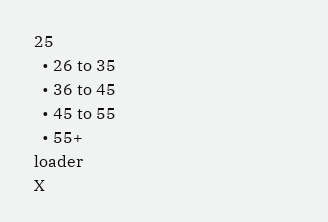25
  • 26 to 35
  • 36 to 45
  • 45 to 55
  • 55+
loader
X